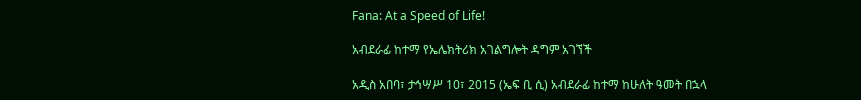Fana: At a Speed of Life!

አብደራፊ ከተማ የኤሌክትሪክ አገልግሎት ዳግም አገኘች

አዲስ አበባ፣ ታኅሣሥ 10፣ 2015 (ኤፍ ቢ ሲ) አብደራፊ ከተማ ከሁለት ዓመት በኋላ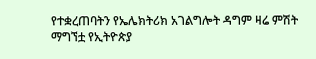የተቋረጠባትን የኤሌክትሪክ አገልግሎት ዳግም ዛሬ ምሽት ማግኘቷ የኢትዮጵያ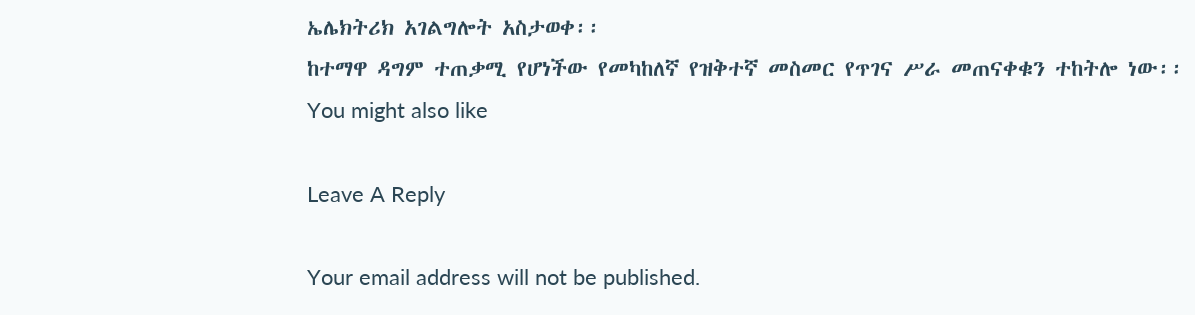ኤሌክትሪክ አገልግሎት አስታወቀ፡፡
ከተማዋ ዳግም ተጠቃሚ የሆነችው የመካከለኛ የዝቅተኛ መስመር የጥገና ሥራ መጠናቀቁን ተከትሎ ነው፡፡
You might also like

Leave A Reply

Your email address will not be published.